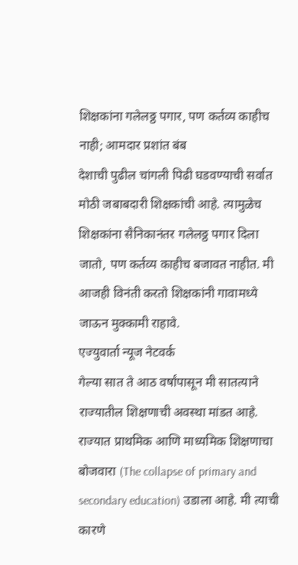शिक्षकांना गलेलठ्ठ पगार, पण कर्तव्य काहीच नाही; आमदार प्रशांत बंब
देशाची पुढील चांगली पिढी घडवण्याची सर्वात मोठी जबाबदारी शिक्षकांची आहे. त्यामुळेच शिक्षकांना सैनिकानंतर गलेलठ्ठ पगार दिला जातो, पण कर्तव्य काहीच बजावत नाहीत. मी आजही विनंती करतो शिक्षकांनी गावामध्ये जाऊन मुक्कामी राहावे.
एज्युवार्ता न्यूज नेटवर्क
गेल्या सात ते आठ वर्षांपासून मी सातत्याने राज्यातील शिक्षणाची अवस्था मांडत आहे. राज्यात प्राथमिक आणि माध्यमिक शिक्षणाचा बोजवारा (The collapse of primary and secondary education) उडाला आहे. मी त्याची कारणे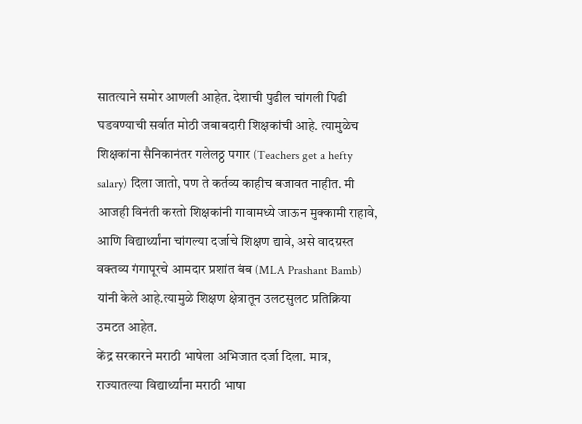सातत्याने समोर आणली आहेत. देशाची पुढील चांगली पिढी घडवण्याची सर्वात मोठी जबाबदारी शिक्षकांची आहे. त्यामुळेच शिक्षकांना सैनिकानंतर गलेलठ्ठ पगार (Teachers get a hefty salary) दिला जातो, पण ते कर्तव्य काहीच बजावत नाहीत. मी आजही विनंती करतो शिक्षकांनी गावामध्ये जाऊन मुक्कामी राहावे, आणि विद्यार्थ्यांना चांगल्या दर्जाचे शिक्षण द्यावे, असे वादग्रस्त वक्तव्य गंगापूरचे आमदार प्रशांत बंब (MLA Prashant Bamb) यांनी केले आहे.त्यामुळे शिक्षण क्षेत्रातून उलटसुलट प्रतिक्रिया उमटत आहेत.
केंद्र सरकारने मराठी भाषेला अभिजात दर्जा दिला. मात्र, राज्यातल्या विद्यार्थ्यांना मराठी भाषा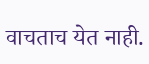वाचताच येत नाही.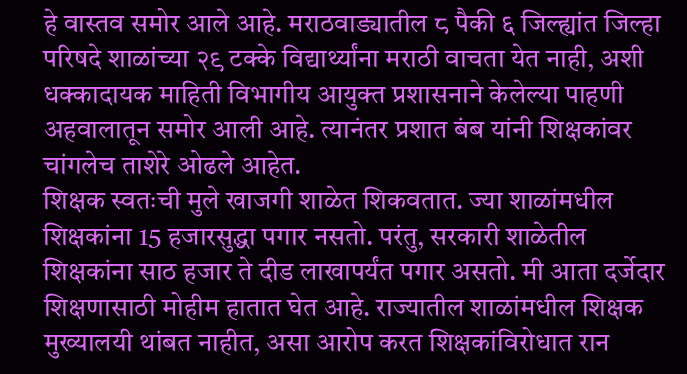हे वास्तव समोर आले आहे. मराठवाड्यातील ८ पैकी ६ जिल्ह्यांत जिल्हा परिषदे शाळांच्या २९ टक्के विद्यार्थ्यांना मराठी वाचता येत नाही, अशी धक्कादायक माहिती विभागीय आयुक्त प्रशासनाने केलेल्या पाहणी अहवालातून समोर आली आहे. त्यानंतर प्रशात बंब यांनी शिक्षकांवर चांगलेच ताशेरे ओढले आहेत.
शिक्षक स्वतःची मुले खाजगी शाळेत शिकवतात. ज्या शाळांमधील शिक्षकांना 15 हजारसुद्धा पगार नसतो. परंतु, सरकारी शाळेतील शिक्षकांना साठ हजार ते दीड लाखापर्यंत पगार असतो. मी आता दर्जेदार शिक्षणासाठी मोहीम हातात घेत आहे. राज्यातील शाळांमधील शिक्षक मुख्यालयी थांबत नाहीत, असा आरोप करत शिक्षकांविरोधात रान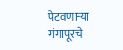पेटवणाऱ्या गंगापूरचे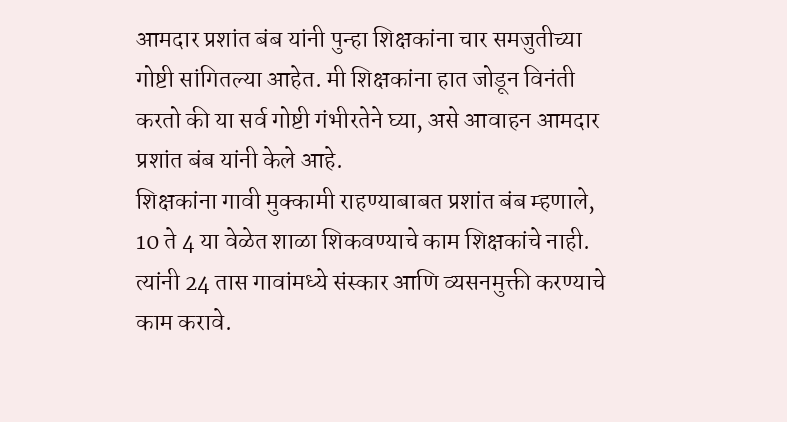आमदार प्रशांत बंब यांनी पुन्हा शिक्षकांना चार समजुतीच्या गोष्टी सांगितल्या आहेत. मी शिक्षकांना हात जोडून विनंती करतो की या सर्व गोष्टी गंभीरतेने घ्या, असे आवाहन आमदार प्रशांत बंब यांनी केले आहे.
शिक्षकांना गावी मुक्कामी राहण्याबाबत प्रशांत बंब म्हणाले, 10 ते 4 या वेळेत शाळा शिकवण्याचे काम शिक्षकांचे नाही. त्यांनी 24 तास गावांमध्ये संस्कार आणि व्यसनमुक्ती करण्याचे काम करावे.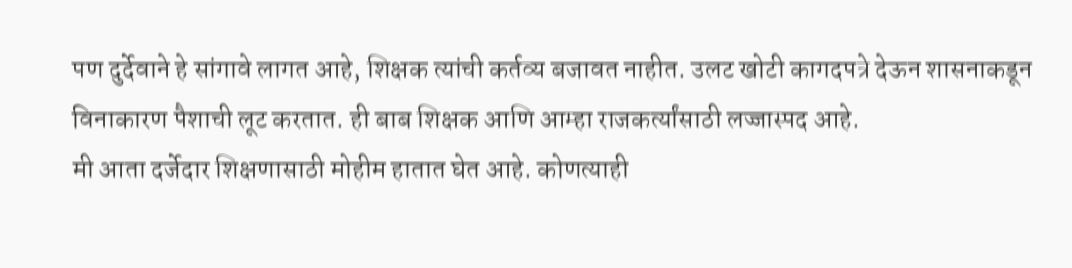पण दुर्देवाने हे सांगावे लागत आहे, शिक्षक त्यांची कर्तव्य बजावत नाहीत. उलट खोटी कागदपत्रे देऊन शासनाकडून विनाकारण पैशाची लूट करतात. ही बाब शिक्षक आणि आम्हा राजकर्त्यांसाठी लज्जास्पद आहे.
मी आता दर्जेदार शिक्षणासाठी मोहीम हातात घेत आहे. कोणत्याही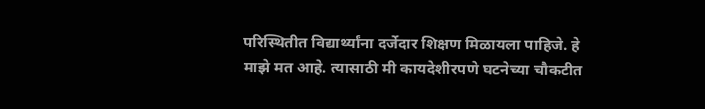परिस्थितीत विद्यार्थ्यांना दर्जेदार शिक्षण मिळायला पाहिजे. हे माझे मत आहे. त्यासाठी मी कायदेशीरपणे घटनेच्या चौकटीत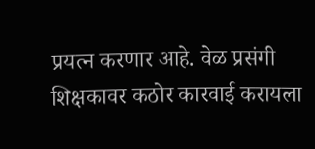प्रयत्न करणार आहे. वेळ प्रसंगी शिक्षकावर कठोर कारवाई करायला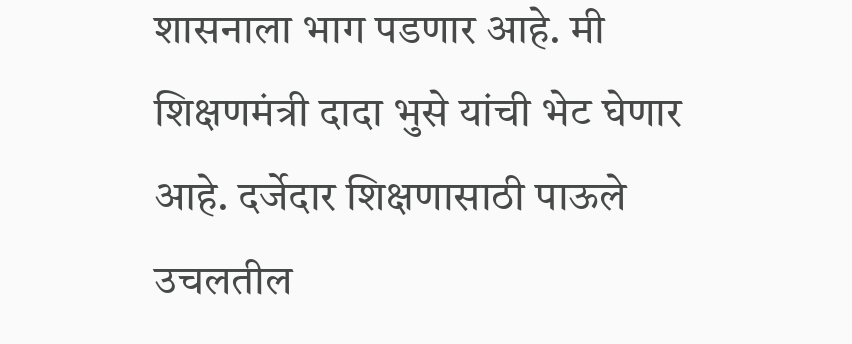शासनाला भाग पडणार आहे. मी शिक्षणमंत्री दादा भुसे यांची भेट घेणार आहे. दर्जेदार शिक्षणासाठी पाऊले उचलतील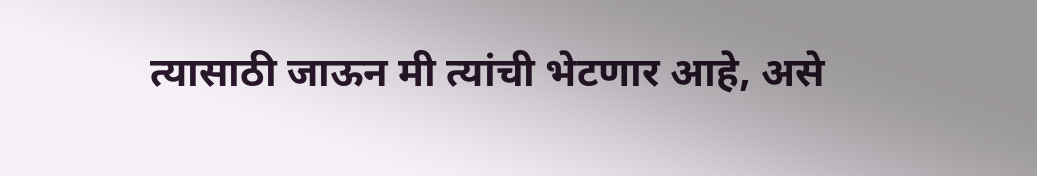त्यासाठी जाऊन मी त्यांची भेटणार आहे, असे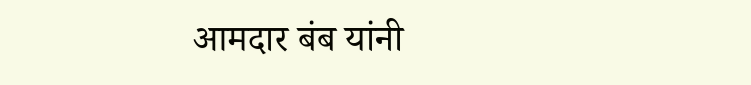आमदार बंब यांनी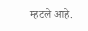म्हटले आहे.